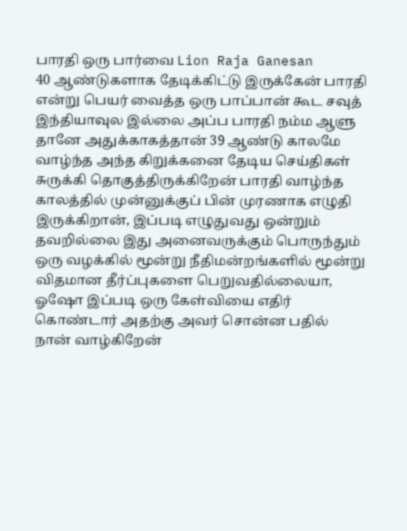பாரதி ஒரு பார்வை Lion Raja Ganesan
40 ஆண்டுகளாக தேடிக்கிட்டு இருக்கேன் பாரதி என்று பெயர் வைத்த ஒரு பாப்பான் கூட சவுத் இந்தியாவுல இல்லை அப்ப பாரதி நம்ம ஆளு தானே அதுக்காகத்தான் 39 ஆண்டு காலமே வாழ்ந்த அந்த கிறுக்கனை தேடிய செய்திகள் சுருக்கி தொகுத்திருக்கிறேன் பாரதி வாழ்ந்த காலத்தில் முன்னுக்குப் பின் முரணாக எழுதி இருக்கிறான், இப்படி எழுதுவது ஒன்றும் தவறில்லை இது அனைவருக்கும் பொருந்தும் ஒரு வழக்கில் மூன்று நீதிமன்றங்களில் மூன்று விதமான தீர்ப்புகளை பெறுவதில்லையா, ஓஷோ இப்படி ஒரு கேள்வியை எதிர் கொண்டார் அதற்கு அவர் சொன்ன பதில் நான் வாழ்கிறேன்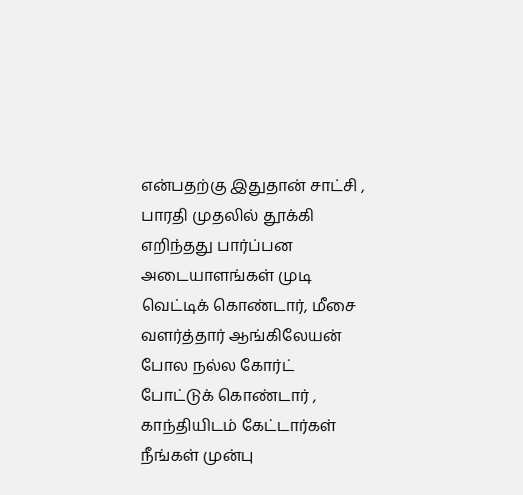என்பதற்கு இதுதான் சாட்சி , பாரதி முதலில் தூக்கி எறிந்தது பார்ப்பன அடையாளங்கள் முடி வெட்டிக் கொண்டார், மீசை வளர்த்தார் ஆங்கிலேயன் போல நல்ல கோர்ட் போட்டுக் கொண்டார் , காந்தியிடம் கேட்டார்கள் நீங்கள் முன்பு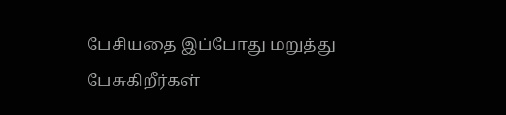பேசியதை இப்போது மறுத்து பேசுகிறீர்கள்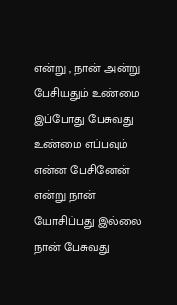என்று , நான் அன்று பேசியதும் உண்மை இப்போது பேசுவது உண்மை எப்பவும் என்ன பேசினேன் என்று நான் யோசிப்பது இல்லை நான் பேசுவது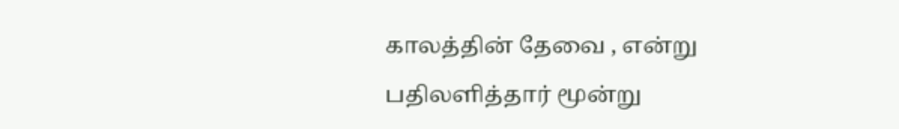காலத்தின் தேவை , என்று பதிலளித்தார் மூன்று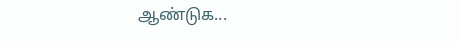ஆண்டுக...